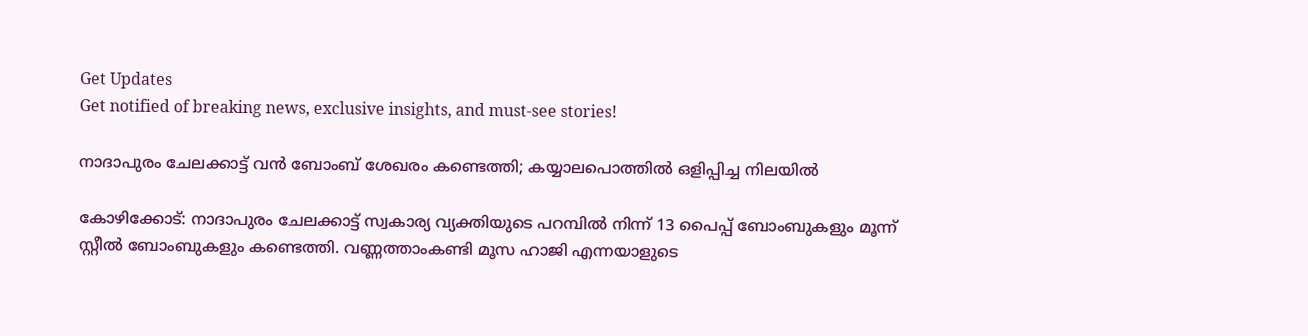Get Updates
Get notified of breaking news, exclusive insights, and must-see stories!

നാദാപുരം ചേലക്കാട്ട് വൻ ബോംബ് ശേഖരം കണ്ടെത്തി; കയ്യാലപൊത്തില്‍ ഒളിപ്പിച്ച നിലയിൽ

കോഴിക്കോട്: നാദാപുരം ചേലക്കാട്ട് സ്വകാര്യ വ്യക്തിയുടെ പറമ്പില്‍ നിന്ന് 13 പൈപ്പ് ബോംബുകളും മൂന്ന് സ്റ്റീല്‍ ബോംബുകളും കണ്ടെത്തി. വണ്ണത്താംകണ്ടി മൂസ ഹാജി എന്നയാളുടെ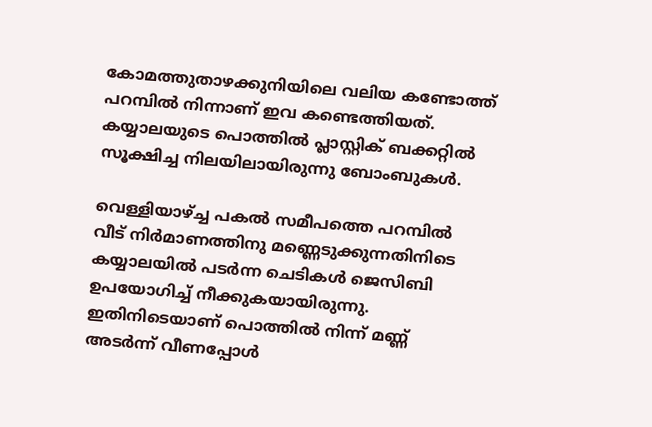കോമത്തുതാഴക്കുനിയിലെ വലിയ കണ്ടോത്ത് പറമ്പില്‍ നിന്നാണ് ഇവ കണ്ടെത്തിയത്. കയ്യാലയുടെ പൊത്തില്‍ പ്ലാസ്റ്റിക് ബക്കറ്റില്‍ സൂക്ഷിച്ച നിലയിലായിരുന്നു ബോംബുകള്‍.

വെള്ളിയാഴ്ച്ച പകല്‍ സമീപത്തെ പറമ്പില്‍ വീട് നിര്‍മാണത്തിനു മണ്ണെടുക്കുന്നതിനിടെ കയ്യാലയില്‍ പടര്‍ന്ന ചെടികള്‍ ജെസിബി ഉപയോഗിച്ച് നീക്കുകയായിരുന്നു. ഇതിനിടെയാണ് പൊത്തില്‍ നിന്ന് മണ്ണ് അടര്‍ന്ന് വീണപ്പോള്‍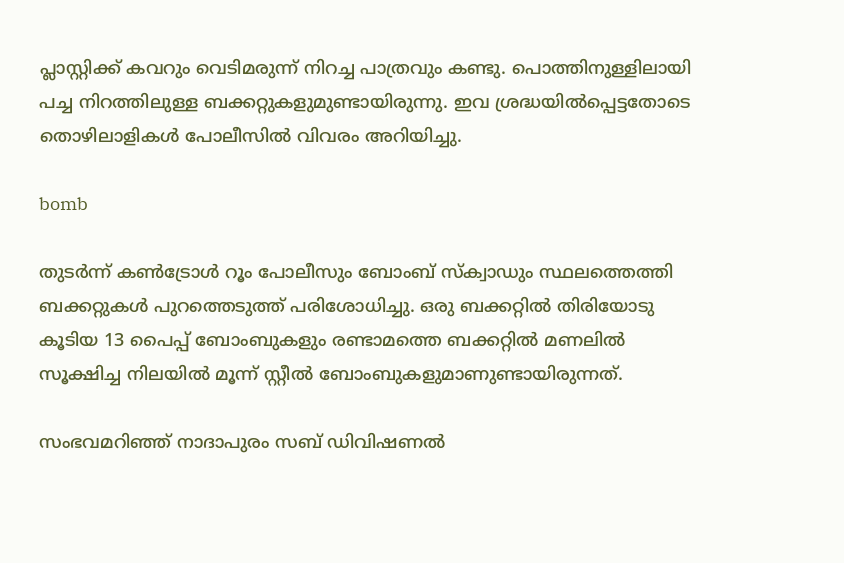പ്ലാസ്റ്റിക്ക് കവറും വെടിമരുന്ന് നിറച്ച പാത്രവും കണ്ടു. പൊത്തിനുള്ളിലായി പച്ച നിറത്തിലുള്ള ബക്കറ്റുകളുമുണ്ടായിരുന്നു. ഇവ ശ്രദ്ധയില്‍പ്പെട്ടതോടെ തൊഴിലാളികള്‍ പോലീസില്‍ വിവരം അറിയിച്ചു.

bomb

തുടര്‍ന്ന് കണ്‍ട്രോള്‍ റൂം പോലീസും ബോംബ് സ്‌ക്വാഡും സ്ഥലത്തെത്തി ബക്കറ്റുകള്‍ പുറത്തെടുത്ത് പരിശോധിച്ചു. ഒരു ബക്കറ്റില്‍ തിരിയോടു കൂടിയ 13 പൈപ്പ് ബോംബുകളും രണ്ടാമത്തെ ബക്കറ്റില്‍ മണലില്‍ സൂക്ഷിച്ച നിലയില്‍ മൂന്ന് സ്റ്റീല്‍ ബോംബുകളുമാണുണ്ടായിരുന്നത്.

സംഭവമറിഞ്ഞ് നാദാപുരം സബ് ഡിവിഷണല്‍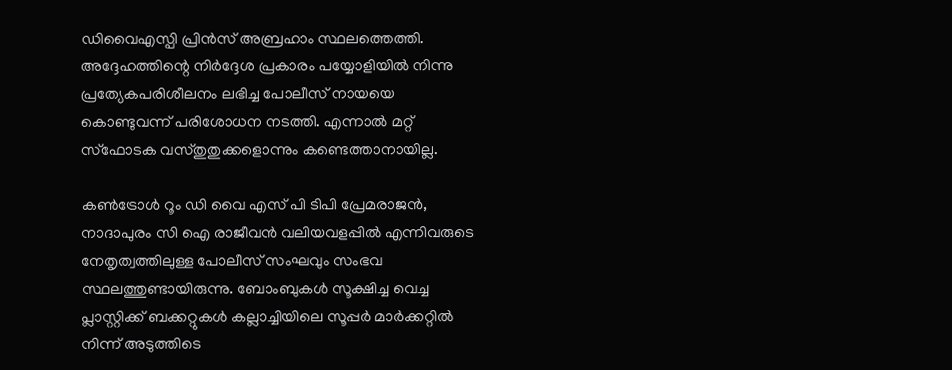ഡിവൈഎസ്പി പ്രിന്‍സ് അബ്രഹാം സ്ഥലത്തെത്തി. അദ്ദേഹത്തിന്റെ നിര്‍ദ്ദേശ പ്രകാരം പയ്യോളിയില്‍ നിന്നു പ്രത്യേകപരിശീലനം ലഭിച്ച പോലീസ് നായയെ കൊണ്ടുവന്ന് പരിശോധന നടത്തി. എന്നാല്‍ മറ്റ് സ്‌ഫോടക വസ്തുതുക്കളൊന്നും കണ്ടെത്താനായില്ല.

കണ്‍ട്രോള്‍ റൂം ഡി വൈ എസ് പി ടിപി പ്രേമരാജന്‍, നാദാപുരം സി ഐ രാജീവന്‍ വലിയവളപ്പില്‍ എന്നിവരുടെ നേതൃത്വത്തിലുള്ള പോലീസ് സംഘവും സംഭവ സ്ഥലത്തുണ്ടായിരുന്നു. ബോംബുകള്‍ സൂക്ഷിച്ച വെച്ച പ്ലാസ്റ്റിക്ക് ബക്കറ്റുകള്‍ കല്ലാച്ചിയിലെ സൂപ്പര്‍ മാര്‍ക്കറ്റില്‍ നിന്ന് അടുത്തിടെ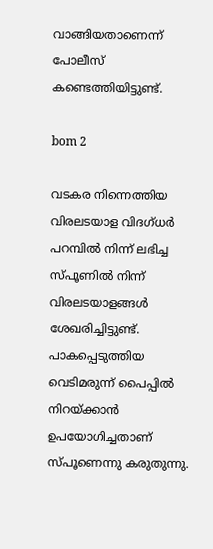വാങ്ങിയതാണെന്ന് പോലീസ് കണ്ടെത്തിയിട്ടുണ്ട്.

bom 2

വടകര നിന്നെത്തിയ വിരലടയാള വിദഗ്ധര്‍ പറമ്പില്‍ നിന്ന് ലഭിച്ച സ്പൂണില്‍ നിന്ന് വിരലടയാളങ്ങള്‍ ശേഖരിച്ചിട്ടുണ്ട്. പാകപ്പെടുത്തിയ വെടിമരുന്ന് പൈപ്പില്‍ നിറയ്ക്കാന്‍ ഉപയോഗിച്ചതാണ് സ്പൂണെന്നു കരുതുന്നു.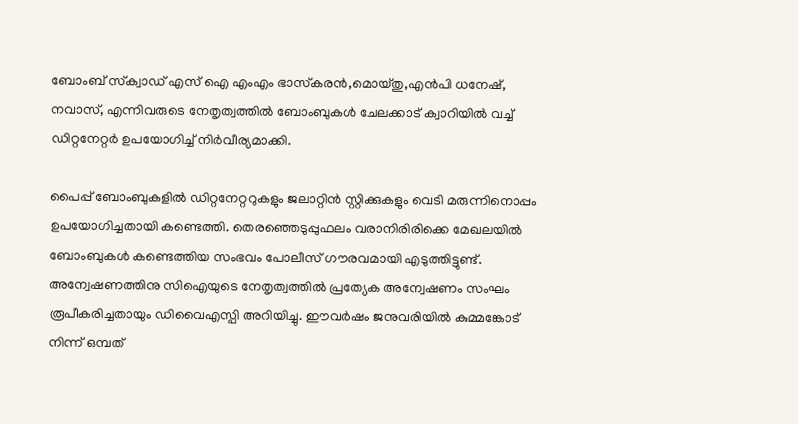ബോംബ് സ്‌ക്വാഡ് എസ് ഐ എംഎം ഭാസ്‌കരന്‍,മൊയ്തു,എന്‍പി ധനേഷ്, നവാസ്, എന്നിവരുടെ നേതൃത്വത്തില്‍ ബോംബുകള്‍ ചേലക്കാട് ക്വാറിയില്‍ വച്ച് ഡിറ്റനേറ്റര്‍ ഉപയോഗിച്ച് നിര്‍വീര്യമാക്കി.

പൈപ്പ് ബോംബുകളില്‍ ഡിറ്റനേറ്ററുകളും ജലാറ്റിന്‍ സ്റ്റിക്കുകളും വെടി മരുന്നിനൊപ്പം ഉപയോഗിച്ചതായി കണ്ടെത്തി. തെരഞ്ഞെടുപ്പുഫലം വരാനിരിരിക്കെ മേഖലയില്‍ ബോംബുകള്‍ കണ്ടെത്തിയ സംഭവം പോലീസ് ഗൗരവമായി എടുത്തിട്ടുണ്ട്. അന്വേഷണത്തിനു സിഐയുടെ നേതൃത്വത്തില്‍ പ്രത്യേക അന്വേഷണം സംഘം രൂപീകരിച്ചതായും ഡിവൈഎസ്പി അറിയിച്ചു. ഈവര്‍ഷം ജനുവരിയില്‍ കുമ്മങ്കോട് നിന്ന് ഒമ്പത്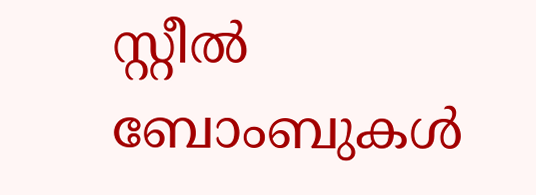സ്റ്റീല്‍ ബോംബുകള്‍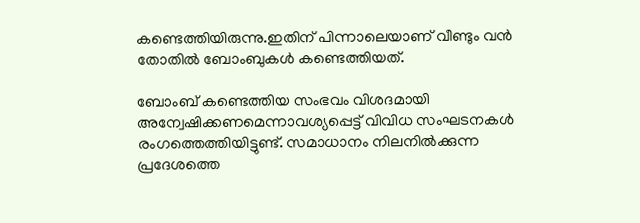കണ്ടെത്തിയിരുന്നു.ഇതിന് പിന്നാലെയാണ് വീണ്ടും വന്‍ തോതില്‍ ബോംബുകള്‍ കണ്ടെത്തിയത്.

ബോംബ് കണ്ടെത്തിയ സംഭവം വിശദമായി അന്വേഷിക്കണമെന്നാവശ്യപ്പെട്ട് വിവിധ സംഘടനകള്‍ രംഗത്തെത്തിയിട്ടുണ്ട്. സമാധാനം നിലനില്‍ക്കുന്ന പ്രദേശത്തെ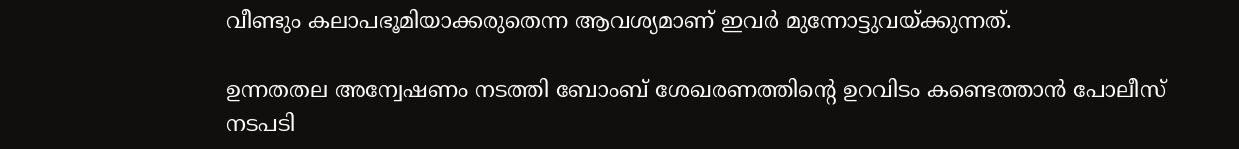വീണ്ടും കലാപഭൂമിയാക്കരുതെന്ന ആവശ്യമാണ് ഇവര്‍ മുന്നോട്ടുവയ്ക്കുന്നത്.

ഉന്നതതല അന്വേഷണം നടത്തി ബോംബ് ശേഖരണത്തിന്റെ ഉറവിടം കണ്ടെത്താന്‍ പോലീസ് നടപടി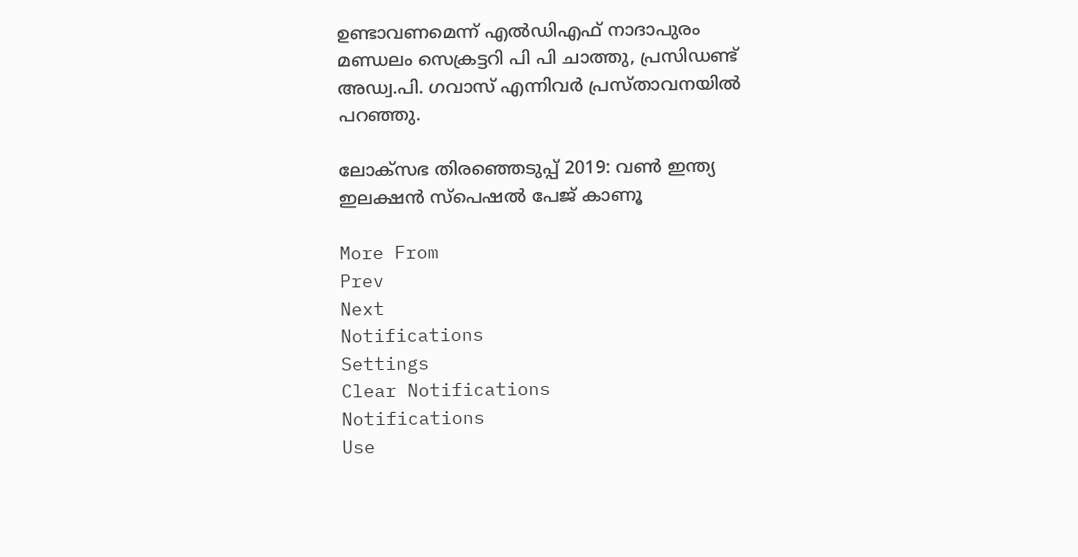ഉണ്ടാവണമെന്ന് എല്‍ഡിഎഫ് നാദാപുരം മണ്ഡലം സെക്രട്ടറി പി പി ചാത്തു, പ്രസിഡണ്ട് അഡ്വ.പി. ഗവാസ് എന്നിവര്‍ പ്രസ്താവനയില്‍ പറഞ്ഞു.

ലോക്സഭ തിരഞ്ഞെടുപ്പ് 2019: വൺ ഇന്ത്യ ഇലക്ഷൻ സ്പെഷൽ പേജ് കാണൂ

More From
Prev
Next
Notifications
Settings
Clear Notifications
Notifications
Use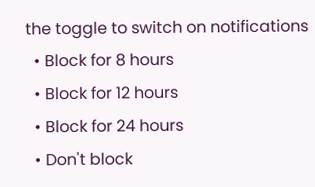the toggle to switch on notifications
  • Block for 8 hours
  • Block for 12 hours
  • Block for 24 hours
  • Don't block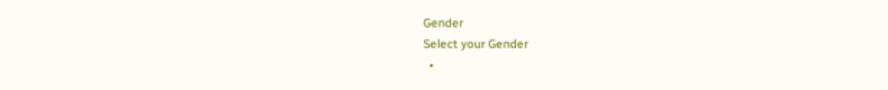Gender
Select your Gender
  •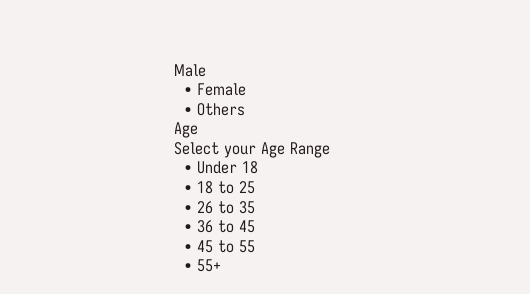Male
  • Female
  • Others
Age
Select your Age Range
  • Under 18
  • 18 to 25
  • 26 to 35
  • 36 to 45
  • 45 to 55
  • 55+